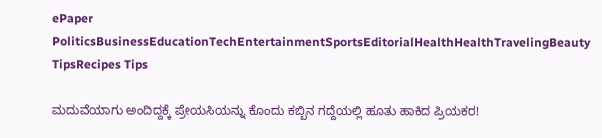ePaper
PoliticsBusinessEducationTechEntertainmentSportsEditorialHealthHealthTravelingBeauty TipsRecipes Tips

ಮದುವೆಯಾಗು ಅಂದಿದ್ದಕ್ಕೆ ಪ್ರೇಯಸಿಯನ್ನು ಕೊಂದು ಕಬ್ಬಿನ ಗದ್ದೆಯಲ್ಲಿ ಹೂತು ಹಾಕಿದ ಪ್ರಿಯಕರ!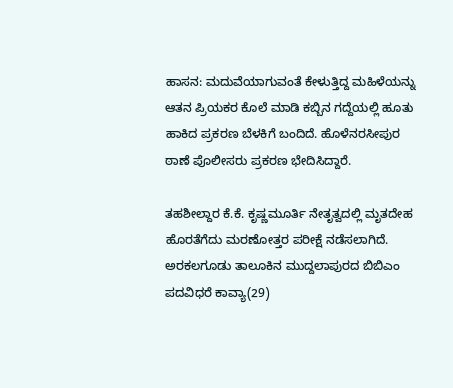ಹಾಸನ: ಮದುವೆಯಾಗುವಂತೆ ಕೇಳುತ್ತಿದ್ದ ಮಹಿಳೆಯನ್ನು ಆತನ ಪ್ರಿಯಕರ ಕೊಲೆ ಮಾಡಿ ಕಬ್ಬಿನ ಗದ್ದೆಯಲ್ಲಿ ಹೂತು ಹಾಕಿದ ಪ್ರಕರಣ ಬೆಳಕಿಗೆ ಬಂದಿದೆ. ಹೊಳೆನರಸೀಪುರ ಠಾಣೆ ಪೊಲೀಸರು ಪ್ರಕರಣ ಭೇದಿಸಿದ್ದಾರೆ.

ತಹಶೀಲ್ದಾರ ಕೆ.ಕೆ. ಕೃಷ್ಣಮೂರ್ತಿ ನೇತೃತ್ವದಲ್ಲಿ ಮೃತದೇಹ ಹೊರತೆಗೆದು ಮರಣೋತ್ತರ ಪರೀಕ್ಷೆ ನಡೆಸಲಾಗಿದೆ. ಅರಕಲಗೂಡು ತಾಲೂಕಿನ ಮುದ್ದಲಾಪುರದ ಬಿಬಿಎಂ ಪದವಿಧರೆ ಕಾವ್ಯಾ(29)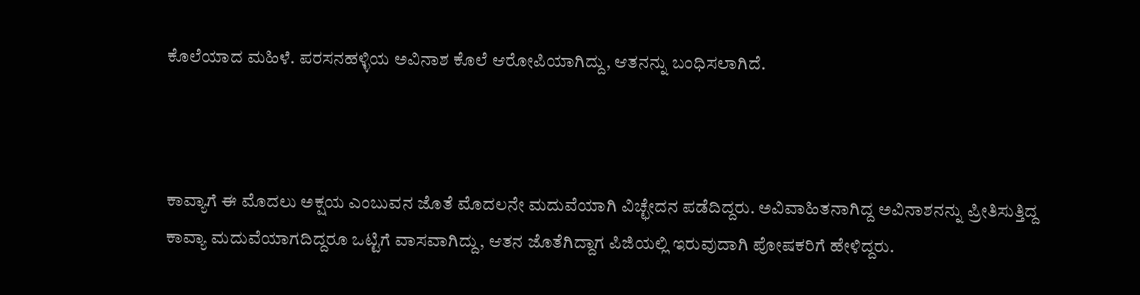ಕೊಲೆಯಾದ ಮಹಿಳೆ. ಪರಸನಹಳ್ಳಿಯ ಅವಿನಾಶ ಕೊಲೆ ಆರೋಪಿಯಾಗಿದ್ದು, ಆತನನ್ನು ಬಂಧಿಸಲಾಗಿದೆ.



ಕಾವ್ಯಾಗೆ ಈ ಮೊದಲು ಅಕ್ಷಯ ಎಂಬುವನ ಜೊತೆ ಮೊದಲನೇ ಮದುವೆಯಾಗಿ ವಿಚ್ಛೇದನ ಪಡೆದಿದ್ದರು. ಅವಿವಾಹಿತನಾಗಿದ್ದ ಅವಿನಾಶನನ್ನು ಪ್ರೀತಿಸುತ್ತಿದ್ದ ಕಾವ್ಯಾ ಮದುವೆಯಾಗದಿದ್ದರೂ ಒಟ್ಟಿಗೆ ವಾಸವಾಗಿದ್ದು, ಆತನ ಜೊತೆಗಿದ್ದಾಗ ಪಿಜಿಯಲ್ಲಿ ಇರುವುದಾಗಿ ಪೋಷಕರಿಗೆ ಹೇಳಿದ್ದರು.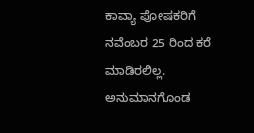ಕಾವ್ಯಾ ಪೋಷಕರಿಗೆ ನವೆಂಬರ 25 ರಿಂದ ಕರೆ ಮಾಡಿರಲಿಲ್ಲ. ಅನುಮಾನಗೊಂಡ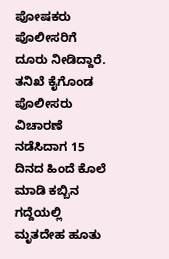ಪೋಷಕರು ಪೊಲೀಸರಿಗೆ ದೂರು ನೀಡಿದ್ದಾರೆ. ತನಿಖೆ ಕೈಗೊಂಡ ಪೊಲೀಸರು ವಿಚಾರಣೆ ನಡೆಸಿದಾಗ 15 ದಿನದ ಹಿಂದೆ ಕೊಲೆ ಮಾಡಿ ಕಬ್ಬಿನ ಗದ್ದೆಯಲ್ಲಿ ಮೃತದೇಹ ಹೂತು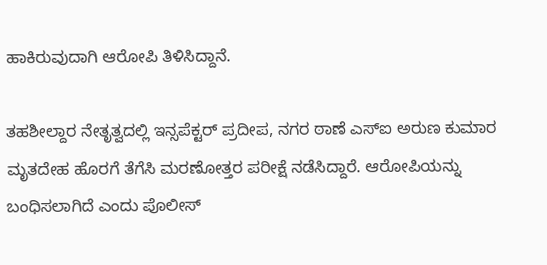ಹಾಕಿರುವುದಾಗಿ ಆರೋಪಿ ತಿಳಿಸಿದ್ದಾನೆ.

ತಹಶೀಲ್ದಾರ ನೇತೃತ್ವದಲ್ಲಿ ಇನ್ಸಪೆಕ್ಟರ್ ಪ್ರದೀಪ, ನಗರ ಠಾಣೆ ಎಸ್ಐ ಅರುಣ ಕುಮಾರ ಮೃತದೇಹ ಹೊರಗೆ ತೆಗೆಸಿ ಮರಣೋತ್ತರ ಪರೀಕ್ಷೆ ನಡೆಸಿದ್ದಾರೆ. ಆರೋಪಿಯನ್ನು ಬಂಧಿಸಲಾಗಿದೆ ಎಂದು ಪೊಲೀಸ್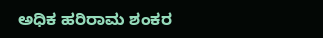ಅಧಿಕ ಹರಿರಾಮ ಶಂಕರ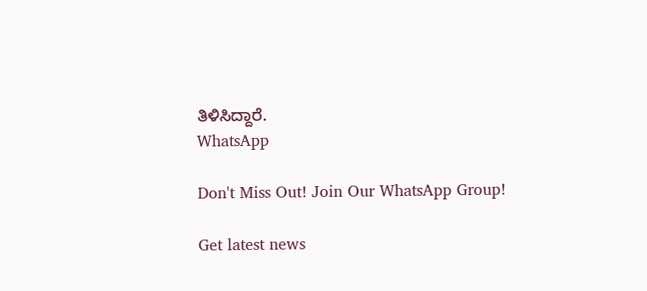ತಿಳಿಸಿದ್ದಾರೆ.
WhatsApp

Don't Miss Out! Join Our WhatsApp Group!

Get latest news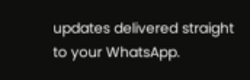updates delivered straight to your WhatsApp.